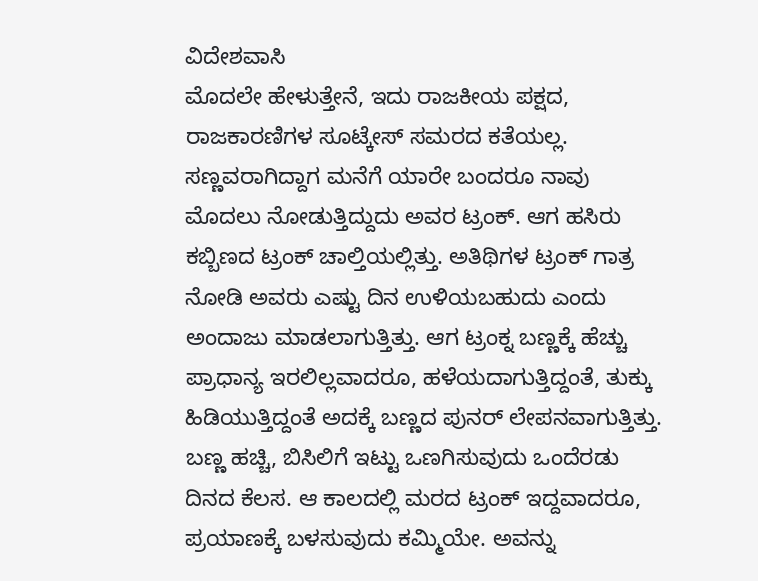ವಿದೇಶವಾಸಿ
ಮೊದಲೇ ಹೇಳುತ್ತೇನೆ, ಇದು ರಾಜಕೀಯ ಪಕ್ಷದ, ರಾಜಕಾರಣಿಗಳ ಸೂಟ್ಕೇಸ್ ಸಮರದ ಕತೆಯಲ್ಲ. ಸಣ್ಣವರಾಗಿದ್ದಾಗ ಮನೆಗೆ ಯಾರೇ ಬಂದರೂ ನಾವು ಮೊದಲು ನೋಡುತ್ತಿದ್ದುದು ಅವರ ಟ್ರಂಕ್. ಆಗ ಹಸಿರು ಕಬ್ಬಿಣದ ಟ್ರಂಕ್ ಚಾಲ್ತಿಯಲ್ಲಿತ್ತು. ಅತಿಥಿಗಳ ಟ್ರಂಕ್ ಗಾತ್ರ ನೋಡಿ ಅವರು ಎಷ್ಟು ದಿನ ಉಳಿಯಬಹುದು ಎಂದು ಅಂದಾಜು ಮಾಡಲಾಗುತ್ತಿತ್ತು. ಆಗ ಟ್ರಂಕ್ನ ಬಣ್ಣಕ್ಕೆ ಹೆಚ್ಚು ಪ್ರಾಧಾನ್ಯ ಇರಲಿಲ್ಲವಾದರೂ, ಹಳೆಯದಾಗುತ್ತಿದ್ದಂತೆ, ತುಕ್ಕು ಹಿಡಿಯುತ್ತಿದ್ದಂತೆ ಅದಕ್ಕೆ ಬಣ್ಣದ ಪುನರ್ ಲೇಪನವಾಗುತ್ತಿತ್ತು.
ಬಣ್ಣ ಹಚ್ಚಿ, ಬಿಸಿಲಿಗೆ ಇಟ್ಟು ಒಣಗಿಸುವುದು ಒಂದೆರಡು ದಿನದ ಕೆಲಸ. ಆ ಕಾಲದಲ್ಲಿ ಮರದ ಟ್ರಂಕ್ ಇದ್ದವಾದರೂ, ಪ್ರಯಾಣಕ್ಕೆ ಬಳಸುವುದು ಕಮ್ಮಿಯೇ. ಅವನ್ನು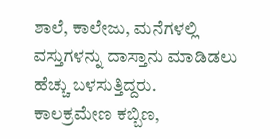ಶಾಲೆ, ಕಾಲೇಜು, ಮನೆಗಳಲ್ಲಿ ವಸ್ತುಗಳನ್ನು ದಾಸ್ತಾನು ಮಾಡಿಡಲು ಹೆಚ್ಚು ಬಳಸುತ್ತಿದ್ದರು.
ಕಾಲಕ್ರಮೇಣ ಕಬ್ಬಿಣ,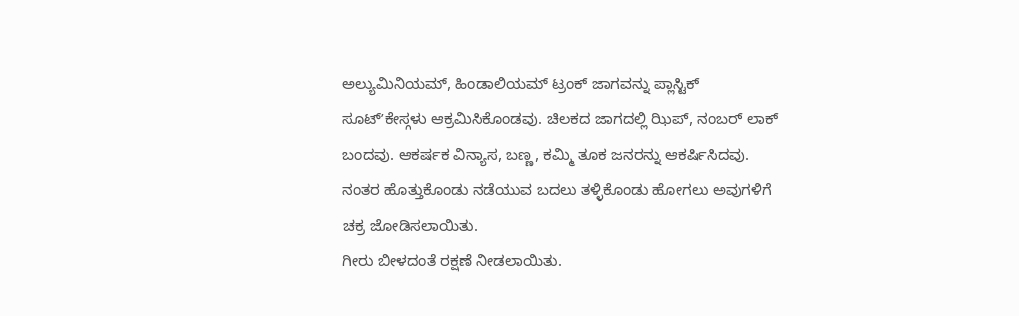ಅಲ್ಯುಮಿನಿಯಮ್, ಹಿಂಡಾಲಿಯಮ್ ಟ್ರಂಕ್ ಜಾಗವನ್ನು ಪ್ಲಾಸ್ಟಿಕ್ ಸೂಟ್ʼಕೇಸ್ಗಳು ಆಕ್ರಮಿಸಿಕೊಂಡವು. ಚಿಲಕದ ಜಾಗದಲ್ಲಿ ಝಿಪ್, ನಂಬರ್ ಲಾಕ್ ಬಂದವು. ಆಕರ್ಷಕ ವಿನ್ಯಾಸ, ಬಣ್ಣ, ಕಮ್ಮಿ ತೂಕ ಜನರನ್ನು ಆಕರ್ಷಿಸಿದವು. ನಂತರ ಹೊತ್ತುಕೊಂಡು ನಡೆಯುವ ಬದಲು ತಳ್ಳಿಕೊಂಡು ಹೋಗಲು ಅವುಗಳಿಗೆ ಚಕ್ರ ಜೋಡಿಸಲಾಯಿತು.
ಗೀರು ಬೀಳದಂತೆ ರಕ್ಷಣೆ ನೀಡಲಾಯಿತು.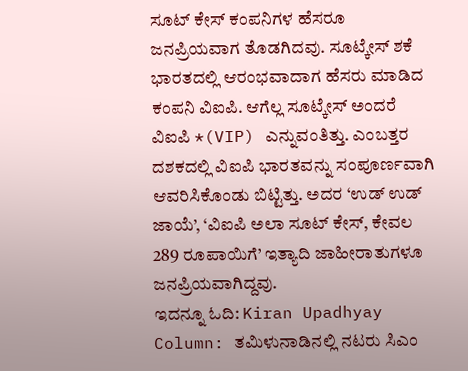ಸೂಟ್ ಕೇಸ್ ಕಂಪನಿಗಳ ಹೆಸರೂ ಜನಪ್ರಿಯವಾಗ ತೊಡಗಿದವು. ಸೂಟ್ಕೇಸ್ ಶಕೆ ಭಾರತದಲ್ಲಿ ಆರಂಭವಾದಾಗ ಹೆಸರು ಮಾಡಿದ ಕಂಪನಿ ವಿಐಪಿ. ಆಗೆಲ್ಲ ಸೂಟ್ಕೇಸ್ ಅಂದರೆ ವಿಐಪಿ *(VIP) ಎನ್ನುವಂತಿತ್ತು. ಎಂಬತ್ತರ ದಶಕದಲ್ಲಿ ವಿಐಪಿ ಭಾರತವನ್ನು ಸಂಪೂರ್ಣವಾಗಿ ಆವರಿಸಿಕೊಂಡು ಬಿಟ್ಟಿತ್ತು. ಅದರ ‘ಉಡ್ ಉಡ್ ಜಾಯೆ’, ‘ವಿಐಪಿ ಅಲಾ ಸೂಟ್ ಕೇಸ್, ಕೇವಲ 289 ರೂಪಾಯಿಗೆ’ ಇತ್ಯಾದಿ ಜಾಹೀರಾತುಗಳೂ ಜನಪ್ರಿಯವಾಗಿದ್ದವು.
ಇದನ್ನೂ ಓದಿ: Kiran Upadhyay Column: ತಮಿಳುನಾಡಿನಲ್ಲಿ ನಟರು ಸಿಎಂ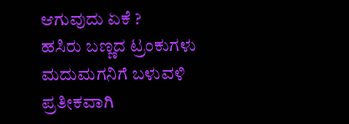ಆಗುವುದು ಏಕೆ ?
ಹಸಿರು ಬಣ್ಣದ ಟ್ರಂಕುಗಳು ಮದುಮಗನಿಗೆ ಬಳುವಳಿ ಪ್ರತೀಕವಾಗಿ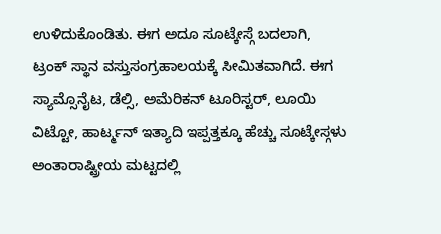ಉಳಿದುಕೊಂಡಿತು. ಈಗ ಅದೂ ಸೂಟ್ಕೇಸ್ಗೆ ಬದಲಾಗಿ, ಟ್ರಂಕ್ ಸ್ಥಾನ ವಸ್ತುಸಂಗ್ರಹಾಲಯಕ್ಕೆ ಸೀಮಿತವಾಗಿದೆ. ಈಗ ಸ್ಯಾಮ್ಸೊನೈಟ, ಡೆಲ್ಸಿ, ಅಮೆರಿಕನ್ ಟೂರಿಸ್ಟರ್, ಲೂಯಿ ವಿಟ್ಟೋ, ಹಾರ್ಟ್ಮನ್ ಇತ್ಯಾದಿ ಇಪ್ಪತ್ತಕ್ಕೂ ಹೆಚ್ಚು ಸೂಟ್ಕೇಸ್ಗಳು ಅಂತಾರಾಷ್ಟ್ರೀಯ ಮಟ್ಟದಲ್ಲಿ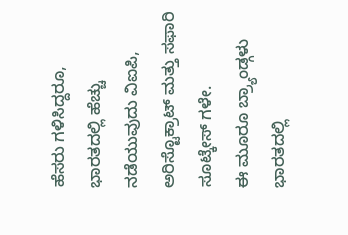ಹೆಸರು ಗಳಿಸಿದ್ದರೂ, ಭಾರತದಲ್ಲಿ ಹೆಚ್ಚು ನಡೆಯುವುದು ವಿಐಪಿ, ಅರಿಸ್ಟೊಕ್ರಾಟ್ ಮತ್ತು ಸಫಾರಿ ಸೂಟ್ಕೇಸ್ ಗಳೇ.
ಈ ಮೂರೂ ಬ್ರ್ಯಾಂಡ್ಗಳು ಭಾರತದಲ್ಲಿ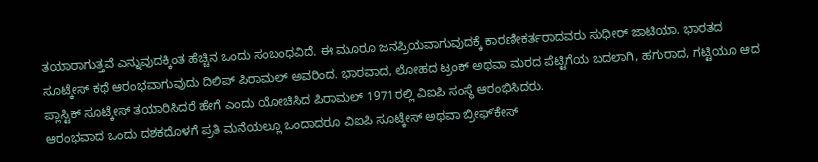ತಯಾರಾಗುತ್ತವೆ ಎನ್ನುವುದಕ್ಕಿಂತ ಹೆಚ್ಚಿನ ಒಂದು ಸಂಬಂಧವಿದೆ. ಈ ಮೂರೂ ಜನಪ್ರಿಯವಾಗುವುದಕ್ಕೆ ಕಾರಣೀಕರ್ತರಾದವರು ಸುಧೀರ್ ಜಾಟಿಯಾ. ಭಾರತದ ಸೂಟ್ಕೇಸ್ ಕಥೆ ಆರಂಭವಾಗುವುದು ದಿಲಿಪ್ ಪಿರಾಮಲ್ ಅವರಿಂದ. ಭಾರವಾದ, ಲೋಹದ ಟ್ರಂಕ್ ಅಥವಾ ಮರದ ಪೆಟ್ಟಿಗೆಯ ಬದಲಾಗಿ, ಹಗುರಾದ, ಗಟ್ಟಿಯೂ ಆದ ಪ್ಲಾಸ್ಟಿಕ್ ಸೂಟ್ಕೇಸ್ ತಯಾರಿಸಿದರೆ ಹೇಗೆ ಎಂದು ಯೋಚಿಸಿದ ಪಿರಾಮಲ್ 1971ರಲ್ಲಿ ವಿಐಪಿ ಸಂಸ್ಥೆ ಆರಂಭಿಸಿದರು.
ಆರಂಭವಾದ ಒಂದು ದಶಕದೊಳಗೆ ಪ್ರತಿ ಮನೆಯಲ್ಲೂ ಒಂದಾದರೂ ವಿಐಪಿ ಸೂಟ್ಕೇಸ್ ಅಥವಾ ಬ್ರೀಫ್ʼಕೇಸ್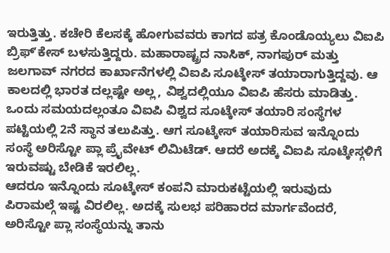ಇರುತ್ತಿತ್ತು. ಕಚೇರಿ ಕೆಲಸಕ್ಕೆ ಹೋಗುವವರು ಕಾಗದ ಪತ್ರ ಕೊಂಡೊಯ್ಯಲು ವಿಐಪಿ ಬ್ರಿಫ್ʼಕೇಸ್ ಬಳಸುತ್ತಿದ್ದರು. ಮಹಾರಾಷ್ಟ್ರದ ನಾಸಿಕ್, ನಾಗಪುರ್ ಮತ್ತು ಜಲಗಾವ್ ನಗರದ ಕಾರ್ಖಾನೆಗಳಲ್ಲಿ ವಿಐಪಿ ಸೂಟ್ಕೇಸ್ ತಯಾರಾಗುತ್ತಿದ್ದವು. ಆ ಕಾಲದಲ್ಲಿ ಭಾರತ ದಲ್ಲಷ್ಟೇ ಅಲ್ಲ, ವಿಶ್ವದಲ್ಲಿಯೂ ವಿಐಪಿ ಹೆಸರು ಮಾಡಿತ್ತು.
ಒಂದು ಸಮಯದಲ್ಲಂತೂ ವಿಐಪಿ ವಿಶ್ವದ ಸೂಟ್ಕೇಸ್ ತಯಾರಿ ಸಂಸ್ಥೆಗಳ ಪಟ್ಟಿಯಲ್ಲಿ 2ನೆ ಸ್ಥಾನ ತಲುಪಿತ್ತು. ಆಗ ಸೂಟ್ಕೇಸ್ ತಯಾರಿಸುವ ಇನ್ನೊಂದು ಸಂಸ್ಥೆ ಅರಿಸ್ಟೋ ಪ್ಲಾ ಪ್ರೈವೇಟ್ ಲಿಮಿಟೆಡ್. ಆದರೆ ಅದಕ್ಕೆ ವಿಐಪಿ ಸೂಟ್ಕೇಸ್ಗಳಿಗೆ ಇರುವಷ್ಟು ಬೇಡಿಕೆ ಇರಲಿಲ್ಲ.
ಆದರೂ ಇನ್ನೊಂದು ಸೂಟ್ಕೇಸ್ ಕಂಪನಿ ಮಾರುಕಟ್ಟೆಯಲ್ಲಿ ಇರುವುದು ಪಿರಾಮಲ್ಗೆ ಇಷ್ಟ ವಿರಲಿಲ್ಲ. ಅದಕ್ಕೆ ಸುಲಭ ಪರಿಹಾರದ ಮಾರ್ಗವೆಂದರೆ, ಅರಿಸ್ಟೋ ಪ್ಲಾ ಸಂಸ್ಥೆಯನ್ನು ತಾನು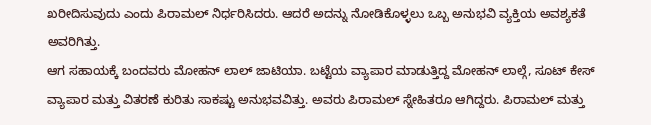ಖರೀದಿಸುವುದು ಎಂದು ಪಿರಾಮಲ್ ನಿರ್ಧರಿಸಿದರು. ಆದರೆ ಅದನ್ನು ನೋಡಿಕೊಳ್ಳಲು ಒಬ್ಬ ಅನುಭವಿ ವ್ಯಕ್ತಿಯ ಅವಶ್ಯಕತೆ ಅವರಿಗಿತ್ತು.
ಆಗ ಸಹಾಯಕ್ಕೆ ಬಂದವರು ಮೋಹನ್ ಲಾಲ್ ಜಾಟಿಯಾ. ಬಟ್ಟೆಯ ವ್ಯಾಪಾರ ಮಾಡುತ್ತಿದ್ದ ಮೋಹನ್ ಲಾಲ್ಗೆ, ಸೂಟ್ ಕೇಸ್ ವ್ಯಾಪಾರ ಮತ್ತು ವಿತರಣೆ ಕುರಿತು ಸಾಕಷ್ಟು ಅನುಭವವಿತ್ತು. ಅವರು ಪಿರಾಮಲ್ ಸ್ನೇಹಿತರೂ ಆಗಿದ್ದರು. ಪಿರಾಮಲ್ ಮತ್ತು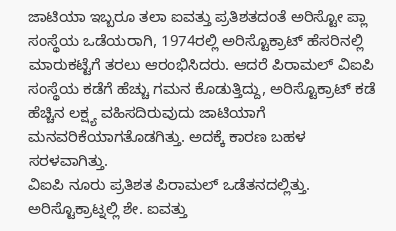ಜಾಟಿಯಾ ಇಬ್ಬರೂ ತಲಾ ಐವತ್ತು ಪ್ರತಿಶತದಂತೆ ಅರಿಸ್ಟೋ ಪ್ಲಾ ಸಂಸ್ಥೆಯ ಒಡೆಯರಾಗಿ, 1974ರಲ್ಲಿ ಅರಿಸ್ಟೊಕ್ರಾಟ್ ಹೆಸರಿನಲ್ಲಿ ಮಾರುಕಟ್ಟೆಗೆ ತರಲು ಆರಂಭಿಸಿದರು. ಆದರೆ ಪಿರಾಮಲ್ ವಿಐಪಿ ಸಂಸ್ಥೆಯ ಕಡೆಗೆ ಹೆಚ್ಚು ಗಮನ ಕೊಡುತ್ತಿದ್ದು, ಅರಿಸ್ಟೊಕ್ರಾಟ್ ಕಡೆ ಹೆಚ್ಚಿನ ಲಕ್ಷ್ಯ ವಹಿಸದಿರುವುದು ಜಾಟಿಯಾಗೆ ಮನವರಿಕೆಯಾಗತೊಡಗಿತ್ತು. ಅದಕ್ಕೆ ಕಾರಣ ಬಹಳ ಸರಳವಾಗಿತ್ತು.
ವಿಐಪಿ ನೂರು ಪ್ರತಿಶತ ಪಿರಾಮಲ್ ಒಡೆತನದಲ್ಲಿತ್ತು. ಅರಿಸ್ಟೊಕ್ರಾಟ್ನಲ್ಲಿ ಶೇ. ಐವತ್ತು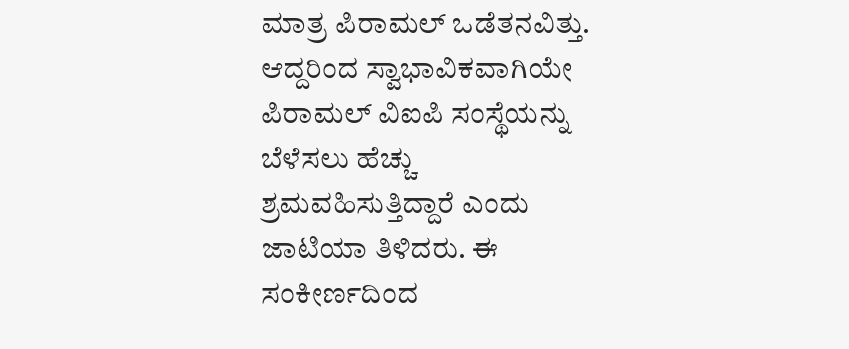ಮಾತ್ರ ಪಿರಾಮಲ್ ಒಡೆತನವಿತ್ತು. ಆದ್ದರಿಂದ ಸ್ವಾಭಾವಿಕವಾಗಿಯೇ ಪಿರಾಮಲ್ ವಿಐಪಿ ಸಂಸ್ಥೆಯನ್ನು ಬೆಳೆಸಲು ಹೆಚ್ಚು ಶ್ರಮವಹಿಸುತ್ತಿದ್ದಾರೆ ಎಂದು ಜಾಟಿಯಾ ತಿಳಿದರು. ಈ ಸಂಕೀರ್ಣದಿಂದ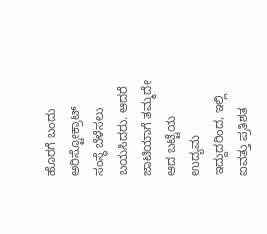ಹೊರಗೆ ಬಂದು ಅರಿಸ್ಟೋಕ್ರಾಟ್ ಸಂಸ್ಥೆ ಬೆಳೆಸಲು ಬಯಸಿದರು. ಆದರೆ ಜಾಟಿಯಾಗೆ ತಮ್ಮದೇ ಆದ ಬಟ್ಟೆಯ ಉದ್ಯಮ ಇದ್ದುದರಿಂದ, ಇಲ್ಲಿ ಐವತ್ತು ಪ್ರತಿಶತ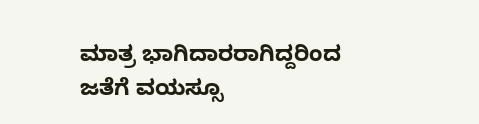ಮಾತ್ರ ಭಾಗಿದಾರರಾಗಿದ್ದರಿಂದ ಜತೆಗೆ ವಯಸ್ಸೂ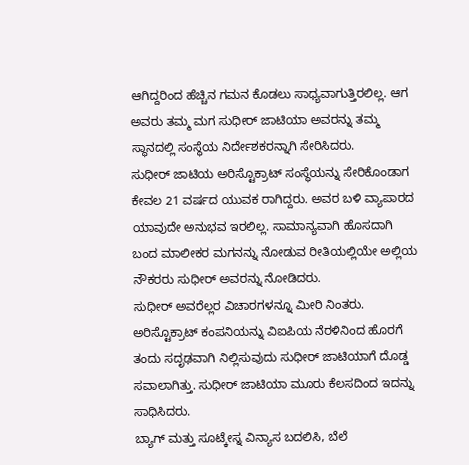ಆಗಿದ್ದರಿಂದ ಹೆಚ್ಚಿನ ಗಮನ ಕೊಡಲು ಸಾಧ್ಯವಾಗುತ್ತಿರಲಿಲ್ಲ. ಆಗ ಅವರು ತಮ್ಮ ಮಗ ಸುಧೀರ್ ಜಾಟಿಯಾ ಅವರನ್ನು ತಮ್ಮ ಸ್ಥಾನದಲ್ಲಿ ಸಂಸ್ಥೆಯ ನಿರ್ದೇಶಕರನ್ನಾಗಿ ಸೇರಿಸಿದರು.
ಸುಧೀರ್ ಜಾಟಿಯ ಅರಿಸ್ಟೊಕ್ರಾಟ್ ಸಂಸ್ಥೆಯನ್ನು ಸೇರಿಕೊಂಡಾಗ ಕೇವಲ 21 ವರ್ಷದ ಯುವಕ ರಾಗಿದ್ದರು. ಅವರ ಬಳಿ ವ್ಯಾಪಾರದ ಯಾವುದೇ ಅನುಭವ ಇರಲಿಲ್ಲ. ಸಾಮಾನ್ಯವಾಗಿ ಹೊಸದಾಗಿ ಬಂದ ಮಾಲೀಕರ ಮಗನನ್ನು ನೋಡುವ ರೀತಿಯಲ್ಲಿಯೇ ಅಲ್ಲಿಯ ನೌಕರರು ಸುಧೀರ್ ಅವರನ್ನು ನೋಡಿದರು.
ಸುಧೀರ್ ಅವರೆಲ್ಲರ ವಿಚಾರಗಳನ್ನೂ ಮೀರಿ ನಿಂತರು. ಅರಿಸ್ಟೊಕ್ರಾಟ್ ಕಂಪನಿಯನ್ನು ವಿಐಪಿಯ ನೆರಳಿನಿಂದ ಹೊರಗೆ ತಂದು ಸದೃಢವಾಗಿ ನಿಲ್ಲಿಸುವುದು ಸುಧೀರ್ ಜಾಟಿಯಾಗೆ ದೊಡ್ಡ ಸವಾಲಾಗಿತ್ತು. ಸುಧೀರ್ ಜಾಟಿಯಾ ಮೂರು ಕೆಲಸದಿಂದ ಇದನ್ನು ಸಾಧಿಸಿದರು.
ಬ್ಯಾಗ್ ಮತ್ತು ಸೂಟ್ಕೇಸ್ನ ವಿನ್ಯಾಸ ಬದಲಿಸಿ, ಬೆಲೆ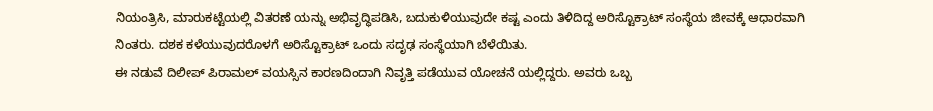ನಿಯಂತ್ರಿಸಿ, ಮಾರುಕಟ್ಟೆಯಲ್ಲಿ ವಿತರಣೆ ಯನ್ನು ಅಭಿವೃದ್ಧಿಪಡಿಸಿ, ಬದುಕುಳಿಯುವುದೇ ಕಷ್ಟ ಎಂದು ತಿಳಿದಿದ್ದ ಅರಿಸ್ಟೊಕ್ರಾಟ್ ಸಂಸ್ಥೆಯ ಜೀವಕ್ಕೆ ಆಧಾರವಾಗಿ ನಿಂತರು. ದಶಕ ಕಳೆಯುವುದರೊಳಗೆ ಅರಿಸ್ಟೊಕ್ರಾಟ್ ಒಂದು ಸದೃಢ ಸಂಸ್ಥೆಯಾಗಿ ಬೆಳೆಯಿತು.
ಈ ನಡುವೆ ದಿಲೀಪ್ ಪಿರಾಮಲ್ ವಯಸ್ಸಿನ ಕಾರಣದಿಂದಾಗಿ ನಿವೃತ್ತಿ ಪಡೆಯುವ ಯೋಚನೆ ಯಲ್ಲಿದ್ದರು. ಅವರು ಒಬ್ಬ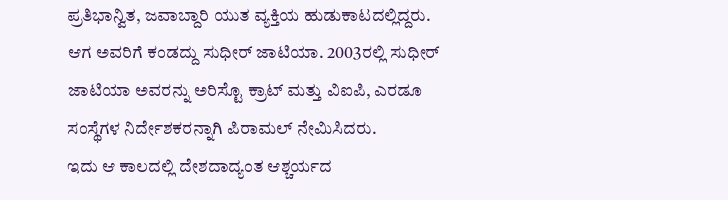ಪ್ರತಿಭಾನ್ವಿತ, ಜವಾಬ್ದಾರಿ ಯುತ ವ್ಯಕ್ತಿಯ ಹುಡುಕಾಟದಲ್ಲಿದ್ದರು. ಆಗ ಅವರಿಗೆ ಕಂಡದ್ದು ಸುಧೀರ್ ಜಾಟಿಯಾ. 2003ರಲ್ಲಿ ಸುಧೀರ್ ಜಾಟಿಯಾ ಅವರನ್ನು ಅರಿಸ್ಟೊ ಕ್ರಾಟ್ ಮತ್ತು ವಿಐಪಿ, ಎರಡೂ ಸಂಸ್ಥೆಗಳ ನಿರ್ದೇಶಕರನ್ನಾಗಿ ಪಿರಾಮಲ್ ನೇಮಿಸಿದರು.
ಇದು ಆ ಕಾಲದಲ್ಲಿ ದೇಶದಾದ್ಯಂತ ಆಶ್ಚರ್ಯದ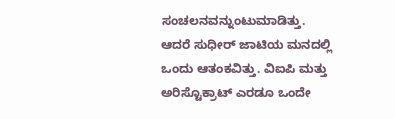ಸಂಚಲನವನ್ನುಂಟುಮಾಡಿತ್ತು. ಆದರೆ ಸುಧೀರ್ ಜಾಟಿಯ ಮನದಲ್ಲಿ ಒಂದು ಆತಂಕವಿತ್ತು. ವಿಐಪಿ ಮತ್ತು ಅರಿಸ್ಟೊಕ್ರಾಟ್ ಎರಡೂ ಒಂದೇ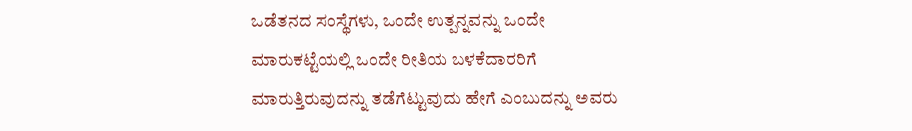ಒಡೆತನದ ಸಂಸ್ಥೆಗಳು, ಒಂದೇ ಉತ್ಪನ್ನವನ್ನು ಒಂದೇ ಮಾರುಕಟ್ಟೆಯಲ್ಲಿ ಒಂದೇ ರೀತಿಯ ಬಳಕೆದಾರರಿಗೆ ಮಾರುತ್ತಿರುವುದನ್ನು ತಡೆಗೆಟ್ಟುವುದು ಹೇಗೆ ಎಂಬುದನ್ನು ಅವರು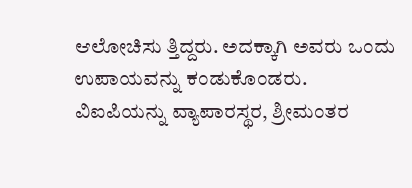ಆಲೋಚಿಸು ತ್ತಿದ್ದರು. ಅದಕ್ಕಾಗಿ ಅವರು ಒಂದು ಉಪಾಯವನ್ನು ಕಂಡುಕೊಂಡರು.
ವಿಐಪಿಯನ್ನು ವ್ಯಾಪಾರಸ್ಥರ, ಶ್ರೀಮಂತರ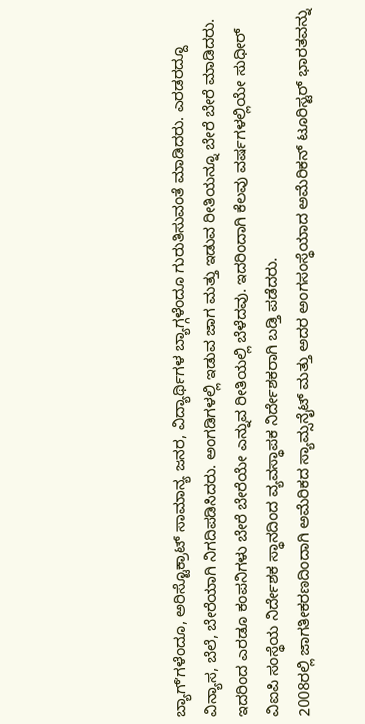ಬ್ಯಾಗ್ʼಗಳೆಂದೂ, ಅರಿಸ್ಟೊಕ್ರಾಟ್ ಸಾಮಾನ್ಯ ಜನರ, ವಿದ್ಯಾರ್ಥಿಗಳ ಬ್ಯಾಗ್ಗಳೆಂದೂ ಗುರುತಿಸುವಂತೆ ಮಾಡಿದರು. ಎರಡರದ್ದೂ ವಿನ್ಯಾಸ, ಬೆಲೆ, ಬೇರೆಯಾಗಿ ನಿಗದಿಪಡಿಸಿದರು. ಅಂಗಡಿಗಳಲ್ಲಿ ಇಡುವ ಜಾಗ ಮತ್ತು ಇಡುವ ರೀತಿಯನ್ನೂ ಬೇರೆ ಬೇರೆ ಮಾಡಿದರು. ಇದರಿಂದ ಎರಡೂ ಕಂಪನಿಗಳು ಬೇರೆ ಬೇರೆಯೇ ಎನ್ನುವ ರೀತಿಯಲ್ಲಿ ಬೆಳೆದವು. ಇದರಿಂದಾಗಿ ಕೆಲವು ವರ್ಷಗಳಲ್ಲಿಯೇ ಸುಧೀರ್ ವಿಐಪಿ ಸಂಸ್ಥೆಯ ನಿರ್ದೇಶಕ ಸ್ಥಾನದಿಂದ ವ್ಯವಸ್ಥಾಪಕ ನಿರ್ದೇಶಕರಾಗಿ ಬಡ್ತಿ ಪಡೆದರು.
2008ರಲ್ಲಿ ಜಾಗತೀಕರಣದಿಂದಾಗಿ ಅಮೆರಿಕದ ಸ್ಯಾಮ್ಸನೈಟ್ ಮತ್ತು ಅದರ ಅಂಗಸಂಸ್ಥೆಯಾದ ಅಮೆರಿಕನ್ ಟೂರಿಸ್ಟರ್ ಭಾರತವನ್ನು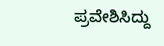ಪ್ರವೇಶಿಸಿದ್ದು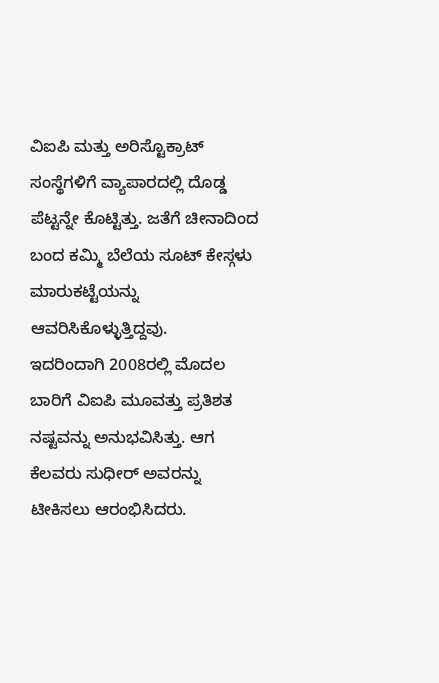ವಿಐಪಿ ಮತ್ತು ಅರಿಸ್ಟೊಕ್ರಾಟ್ ಸಂಸ್ಥೆಗಳಿಗೆ ವ್ಯಾಪಾರದಲ್ಲಿ ದೊಡ್ಡ ಪೆಟ್ಟನ್ನೇ ಕೊಟ್ಟಿತ್ತು. ಜತೆಗೆ ಚೀನಾದಿಂದ ಬಂದ ಕಮ್ಮಿ ಬೆಲೆಯ ಸೂಟ್ ಕೇಸ್ಗಳು ಮಾರುಕಟ್ಟೆಯನ್ನು ಆವರಿಸಿಕೊಳ್ಳುತ್ತಿದ್ದವು.
ಇದರಿಂದಾಗಿ 2008ರಲ್ಲಿ ಮೊದಲ ಬಾರಿಗೆ ವಿಐಪಿ ಮೂವತ್ತು ಪ್ರತಿಶತ ನಷ್ಟವನ್ನು ಅನುಭವಿಸಿತ್ತು. ಆಗ ಕೆಲವರು ಸುಧೀರ್ ಅವರನ್ನು ಟೀಕಿಸಲು ಆರಂಭಿಸಿದರು.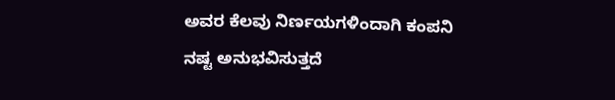ಅವರ ಕೆಲವು ನಿರ್ಣಯಗಳಿಂದಾಗಿ ಕಂಪನಿ ನಷ್ಟ ಅನುಭವಿಸುತ್ತದೆ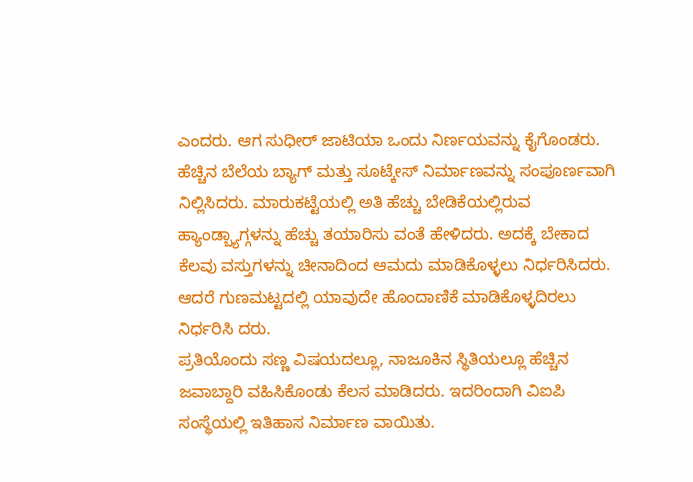ಎಂದರು. ಆಗ ಸುಧೀರ್ ಜಾಟಿಯಾ ಒಂದು ನಿರ್ಣಯವನ್ನು ಕೈಗೊಂಡರು.
ಹೆಚ್ಚಿನ ಬೆಲೆಯ ಬ್ಯಾಗ್ ಮತ್ತು ಸೂಟ್ಕೇಸ್ ನಿರ್ಮಾಣವನ್ನು ಸಂಪೂರ್ಣವಾಗಿ ನಿಲ್ಲಿಸಿದರು. ಮಾರುಕಟ್ಟೆಯಲ್ಲಿ ಅತಿ ಹೆಚ್ಚು ಬೇಡಿಕೆಯಲ್ಲಿರುವ ಹ್ಯಾಂಡ್ಬ್ಯಾಗ್ಗಳನ್ನು ಹೆಚ್ಚು ತಯಾರಿಸು ವಂತೆ ಹೇಳಿದರು. ಅದಕ್ಕೆ ಬೇಕಾದ ಕೆಲವು ವಸ್ತುಗಳನ್ನು ಚೀನಾದಿಂದ ಆಮದು ಮಾಡಿಕೊಳ್ಳಲು ನಿರ್ಧರಿಸಿದರು. ಆದರೆ ಗುಣಮಟ್ಟದಲ್ಲಿ ಯಾವುದೇ ಹೊಂದಾಣಿಕೆ ಮಾಡಿಕೊಳ್ಳದಿರಲು ನಿರ್ಧರಿಸಿ ದರು.
ಪ್ರತಿಯೊಂದು ಸಣ್ಣ ವಿಷಯದಲ್ಲೂ, ನಾಜೂಕಿನ ಸ್ಥಿತಿಯಲ್ಲೂ ಹೆಚ್ಚಿನ ಜವಾಬ್ದಾರಿ ವಹಿಸಿಕೊಂಡು ಕೆಲಸ ಮಾಡಿದರು. ಇದರಿಂದಾಗಿ ವಿಐಪಿ ಸಂಸ್ಥೆಯಲ್ಲಿ ಇತಿಹಾಸ ನಿರ್ಮಾಣ ವಾಯಿತು.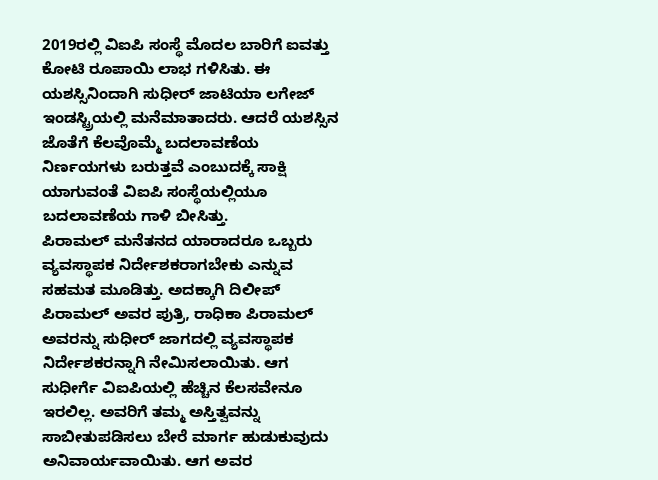2019ರಲ್ಲಿ ವಿಐಪಿ ಸಂಸ್ಥೆ ಮೊದಲ ಬಾರಿಗೆ ಐವತ್ತು ಕೋಟಿ ರೂಪಾಯಿ ಲಾಭ ಗಳಿಸಿತು. ಈ ಯಶಸ್ಸಿನಿಂದಾಗಿ ಸುಧೀರ್ ಜಾಟಿಯಾ ಲಗೇಜ್ ಇಂಡಸ್ಟ್ರಿಯಲ್ಲಿ ಮನೆಮಾತಾದರು. ಆದರೆ ಯಶಸ್ಸಿನ ಜೊತೆಗೆ ಕೆಲವೊಮ್ಮೆ ಬದಲಾವಣೆಯ ನಿರ್ಣಯಗಳು ಬರುತ್ತವೆ ಎಂಬುದಕ್ಕೆ ಸಾಕ್ಷಿ ಯಾಗುವಂತೆ ವಿಐಪಿ ಸಂಸ್ಥೆಯಲ್ಲಿಯೂ ಬದಲಾವಣೆಯ ಗಾಳಿ ಬೀಸಿತ್ತು.
ಪಿರಾಮಲ್ ಮನೆತನದ ಯಾರಾದರೂ ಒಬ್ಬರು ವ್ಯವಸ್ಥಾಪಕ ನಿರ್ದೇಶಕರಾಗಬೇಕು ಎನ್ನುವ ಸಹಮತ ಮೂಡಿತ್ತು. ಅದಕ್ಕಾಗಿ ದಿಲೀಪ್ ಪಿರಾಮಲ್ ಅವರ ಪುತ್ರಿ, ರಾಧಿಕಾ ಪಿರಾಮಲ್ ಅವರನ್ನು ಸುಧೀರ್ ಜಾಗದಲ್ಲಿ ವ್ಯವಸ್ಥಾಪಕ ನಿರ್ದೇಶಕರನ್ನಾಗಿ ನೇಮಿಸಲಾಯಿತು. ಆಗ ಸುಧೀರ್ಗೆ ವಿಐಪಿಯಲ್ಲಿ ಹೆಚ್ಚಿನ ಕೆಲಸವೇನೂ ಇರಲಿಲ್ಲ. ಅವರಿಗೆ ತಮ್ಮ ಅಸ್ತಿತ್ವವನ್ನು ಸಾಬೀತುಪಡಿಸಲು ಬೇರೆ ಮಾರ್ಗ ಹುಡುಕುವುದು ಅನಿವಾರ್ಯವಾಯಿತು. ಆಗ ಅವರ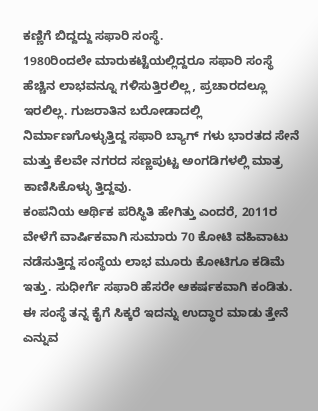ಕಣ್ಣಿಗೆ ಬಿದ್ದದ್ದು ಸಫಾರಿ ಸಂಸ್ಥೆ.
1980ರಿಂದಲೇ ಮಾರುಕಟ್ಟೆಯಲ್ಲಿದ್ದರೂ ಸಫಾರಿ ಸಂಸ್ಥೆ ಹೆಚ್ಚಿನ ಲಾಭವನ್ನೂ ಗಳಿಸುತ್ತಿರಲಿಲ್ಲ, ಪ್ರಚಾರದಲ್ಲೂ ಇರಲಿಲ್ಲ. ಗುಜರಾತಿನ ಬರೋಡಾದಲ್ಲಿ ನಿರ್ಮಾಣಗೊಳ್ಳುತ್ತಿದ್ದ ಸಫಾರಿ ಬ್ಯಾಗ್ ಗಳು ಭಾರತದ ಸೇನೆ ಮತ್ತು ಕೆಲವೇ ನಗರದ ಸಣ್ಣಪುಟ್ಟ ಅಂಗಡಿಗಳಲ್ಲಿ ಮಾತ್ರ ಕಾಣಿಸಿಕೊಳ್ಳು ತ್ತಿದ್ದವು.
ಕಂಪನಿಯ ಆರ್ಥಿಕ ಪರಿಸ್ಥಿತಿ ಹೇಗಿತ್ತು ಎಂದರೆ, 2011ರ ವೇಳೆಗೆ ವಾರ್ಷಿಕವಾಗಿ ಸುಮಾರು 70 ಕೋಟಿ ವಹಿವಾಟು ನಡೆಸುತ್ತಿದ್ದ ಸಂಸ್ಥೆಯ ಲಾಭ ಮೂರು ಕೋಟಿಗೂ ಕಡಿಮೆ ಇತ್ತು. ಸುಧೀರ್ಗೆ ಸಫಾರಿ ಹೆಸರೇ ಆಕರ್ಷಕವಾಗಿ ಕಂಡಿತು. ಈ ಸಂಸ್ಥೆ ತನ್ನ ಕೈಗೆ ಸಿಕ್ಕರೆ ಇದನ್ನು ಉದ್ಧಾರ ಮಾಡು ತ್ತೇನೆ ಎನ್ನುವ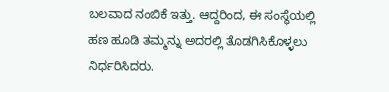ಬಲವಾದ ನಂಬಿಕೆ ಇತ್ತು. ಆದ್ದರಿಂದ, ಈ ಸಂಸ್ಥೆಯಲ್ಲಿ ಹಣ ಹೂಡಿ ತಮ್ಮನ್ನು ಅದರಲ್ಲಿ ತೊಡಗಿಸಿಕೊಳ್ಳಲು ನಿರ್ಧರಿಸಿದರು.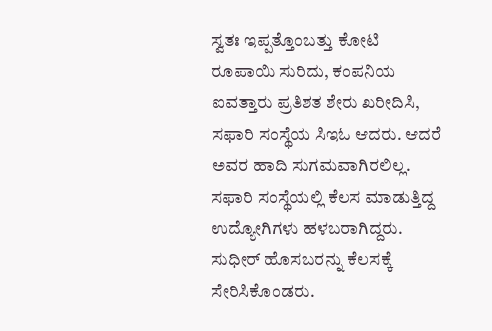ಸ್ವತಃ ಇಪ್ಪತ್ತೊಂಬತ್ತು ಕೋಟಿ ರೂಪಾಯಿ ಸುರಿದು, ಕಂಪನಿಯ ಐವತ್ತಾರು ಪ್ರತಿಶತ ಶೇರು ಖರೀದಿಸಿ, ಸಫಾರಿ ಸಂಸ್ಥೆಯ ಸಿಇಓ ಆದರು. ಆದರೆ ಅವರ ಹಾದಿ ಸುಗಮವಾಗಿರಲಿಲ್ಲ. ಸಫಾರಿ ಸಂಸ್ಥೆಯಲ್ಲಿ ಕೆಲಸ ಮಾಡುತ್ತಿದ್ದ ಉದ್ಯೋಗಿಗಳು ಹಳಬರಾಗಿದ್ದರು. ಸುಧೀರ್ ಹೊಸಬರನ್ನು ಕೆಲಸಕ್ಕೆ ಸೇರಿಸಿಕೊಂಡರು.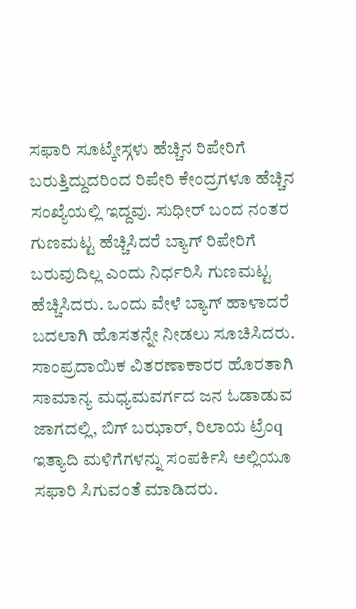ಸಫಾರಿ ಸೂಟ್ಕೇಸ್ಗಳು ಹೆಚ್ಚಿನ ರಿಪೇರಿಗೆ ಬರುತ್ತಿದ್ದುದರಿಂದ ರಿಪೇರಿ ಕೇಂದ್ರಗಳೂ ಹೆಚ್ಚಿನ ಸಂಖ್ಯೆಯಲ್ಲಿ ಇದ್ದವು. ಸುಧೀರ್ ಬಂದ ನಂತರ ಗುಣಮಟ್ಟ ಹೆಚ್ಚಿಸಿದರೆ ಬ್ಯಾಗ್ ರಿಪೇರಿಗೆ ಬರುವುದಿಲ್ಲ ಎಂದು ನಿರ್ಧರಿಸಿ ಗುಣಮಟ್ಟ ಹೆಚ್ಚಿಸಿದರು. ಒಂದು ವೇಳೆ ಬ್ಯಾಗ್ ಹಾಳಾದರೆ ಬದಲಾಗಿ ಹೊಸತನ್ನೇ ನೀಡಲು ಸೂಚಿಸಿದರು.
ಸಾಂಪ್ರದಾಯಿಕ ವಿತರಣಾಕಾರರ ಹೊರತಾಗಿ ಸಾಮಾನ್ಯ ಮಧ್ಯಮವರ್ಗದ ಜನ ಓಡಾಡುವ ಜಾಗದಲ್ಲಿ, ಬಿಗ್ ಬಝಾರ್, ರಿಲಾಯ ಟ್ರೆಂq ಇತ್ಯಾದಿ ಮಳಿಗೆಗಳನ್ನು ಸಂಪರ್ಕಿಸಿ ಅಲ್ಲಿಯೂ ಸಫಾರಿ ಸಿಗುವಂತೆ ಮಾಡಿದರು.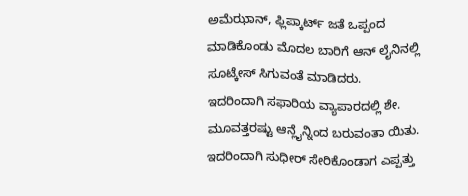ಅಮೆಝಾನ್, ಫ್ಲಿಪ್ಕಾರ್ಟ್ ಜತೆ ಒಪ್ಪಂದ ಮಾಡಿಕೊಂಡು ಮೊದಲ ಬಾರಿಗೆ ಆನ್ ಲೈನಿನಲ್ಲಿ ಸೂಟ್ಕೇಸ್ ಸಿಗುವಂತೆ ಮಾಡಿದರು.
ಇದರಿಂದಾಗಿ ಸಫಾರಿಯ ವ್ಯಾಪಾರದಲ್ಲಿ ಶೇ. ಮೂವತ್ತರಷ್ಟು ಆನ್ಲೈನ್ನಿಂದ ಬರುವಂತಾ ಯಿತು. ಇದರಿಂದಾಗಿ ಸುಧೀರ್ ಸೇರಿಕೊಂಡಾಗ ಎಪ್ಪತ್ತು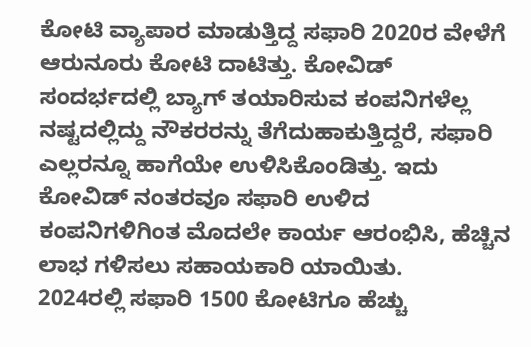ಕೋಟಿ ವ್ಯಾಪಾರ ಮಾಡುತ್ತಿದ್ದ ಸಫಾರಿ 2020ರ ವೇಳೆಗೆ ಆರುನೂರು ಕೋಟಿ ದಾಟಿತ್ತು. ಕೋವಿಡ್ ಸಂದರ್ಭದಲ್ಲಿ ಬ್ಯಾಗ್ ತಯಾರಿಸುವ ಕಂಪನಿಗಳೆಲ್ಲ ನಷ್ಟದಲ್ಲಿದ್ದು ನೌಕರರನ್ನು ತೆಗೆದುಹಾಕುತ್ತಿದ್ದರೆ, ಸಫಾರಿ ಎಲ್ಲರನ್ನೂ ಹಾಗೆಯೇ ಉಳಿಸಿಕೊಂಡಿತ್ತು. ಇದು ಕೋವಿಡ್ ನಂತರವೂ ಸಫಾರಿ ಉಳಿದ ಕಂಪನಿಗಳಿಗಿಂತ ಮೊದಲೇ ಕಾರ್ಯ ಆರಂಭಿಸಿ, ಹೆಚ್ಚಿನ ಲಾಭ ಗಳಿಸಲು ಸಹಾಯಕಾರಿ ಯಾಯಿತು.
2024ರಲ್ಲಿ ಸಫಾರಿ 1500 ಕೋಟಿಗೂ ಹೆಚ್ಚು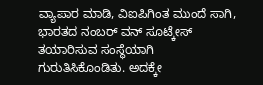ವ್ಯಾಪಾರ ಮಾಡಿ, ವಿಐಪಿಗಿಂತ ಮುಂದೆ ಸಾಗಿ, ಭಾರತದ ನಂಬರ್ ವನ್ ಸೂಟ್ಕೇಸ್ ತಯಾರಿಸುವ ಸಂಸ್ಥೆಯಾಗಿ ಗುರುತಿಸಿಕೊಂಡಿತು. ಅದಕ್ಕೇ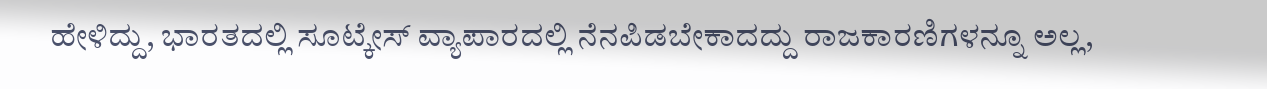ಹೇಳಿದ್ದು, ಭಾರತದಲ್ಲಿ ಸೂಟ್ಕೇಸ್ ವ್ಯಾಪಾರದಲ್ಲಿ ನೆನಪಿಡಬೇಕಾದದ್ದು ರಾಜಕಾರಣಿಗಳನ್ನೂ ಅಲ್ಲ,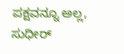ಪಕ್ಷವನ್ನೂ ಅಲ್ಲ, ಸುಧೀರ್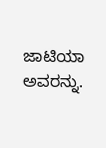ಜಾಟಿಯಾ ಅವರನ್ನು.